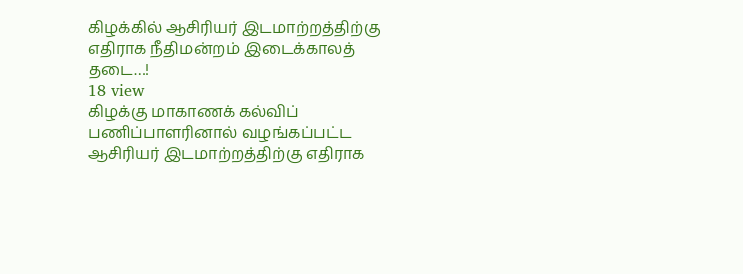கிழக்கில் ஆசிரியர் இடமாற்றத்திற்கு எதிராக நீதிமன்றம் இடைக்காலத் தடை…!
18 view
கிழக்கு மாகாணக் கல்விப் பணிப்பாளரினால் வழங்கப்பட்ட ஆசிரியர் இடமாற்றத்திற்கு எதிராக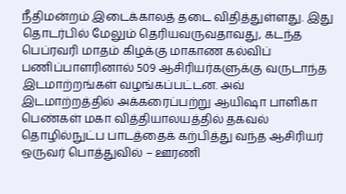நீதிமன்றம் இடைக்காலத் தடை விதித்துள்ளது. இது தொடர்பில் மேலும் தெரியவருவதாவது, கடந்த பெப்ரவரி மாதம் கிழக்கு மாகாண கல்விப் பணிப்பாளரினால் 509 ஆசிரியர்களுக்கு வருடாந்த இடமாற்றங்கள் வழங்கப்பட்டன. அவ் இடமாற்றத்தில் அக்கரைப்பற்று ஆயிஷா பாளிகா பெண்கள் மகா வித்தியாலயத்தில் தகவல் தொழில்நுட்ப பாடத்தைக் கற்பித்து வந்த ஆசிரியர் ஒருவர் பொத்துவில் – ஊரணி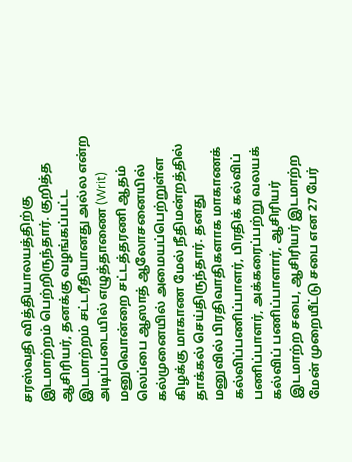சரஸ்வதி வித்தியாலயத்திற்கு இடமாற்றம் பெற்றிருந்தார். குறித்த ஆசிரியர், தனக்கு வழங்கப்பட்ட இடமாற்றம் சட்டரீதியானது அல்ல என்ற அடிப்படையில் எழுத்தாணை (Writ) மனுவொன்றை சட்டத்தரணி ஆதம் லெப்பை ஆஸாத் ஆலோசனையில் கல்முனையில் அமையப்பெற்றுள்ள கிழக்கு மாகாண மேல் நீதிமன்றத்தில் தாக்கல் செய்திருந்தார். தனது மனுவில் பிரதிவாதிகளாக மாகாணக் கல்விப்பணிப்பாளர், பிரதிக் கல்விப் பணிப்பாளர், அக்கரைப்பற்று வலயக் கல்விப் பணிப்பாளார், ஆசிரியர் இடமாற்ற சபை, ஆசிரியர் இடமாற்ற மேன் முறையீட்டு சபை என 27 பேர்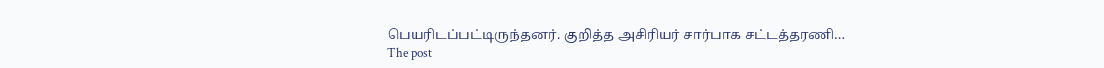பெயரிடப்பட்டிருந்தனர். குறித்த அசிரியர் சார்பாக சட்டத்தரணி…
The post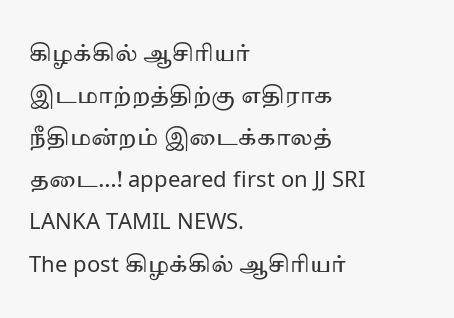கிழக்கில் ஆசிரியர் இடமாற்றத்திற்கு எதிராக நீதிமன்றம் இடைக்காலத் தடை…! appeared first on JJ SRI LANKA TAMIL NEWS.
The post கிழக்கில் ஆசிரியர்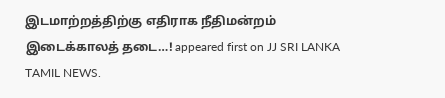இடமாற்றத்திற்கு எதிராக நீதிமன்றம் இடைக்காலத் தடை…! appeared first on JJ SRI LANKA TAMIL NEWS.